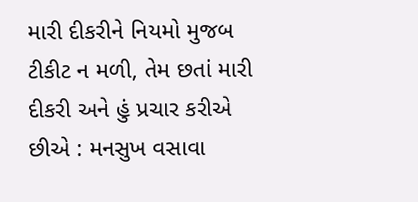મારી દીકરીને નિયમો મુજબ ટીકીટ ન મળી, તેમ છતાં મારી દીકરી અને હું પ્રચાર કરીએ છીએ : મનસુખ વસાવા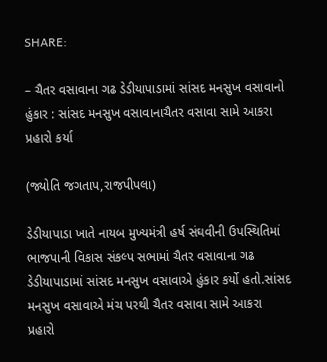SHARE:

– ચૈતર વસાવાના ગઢ ડેડીયાપાડામાં સાંસદ મનસુખ વસાવાનો હુંકાર : સાંસદ મનસુખ વસાવાનાચૈતર વસાવા સામે આકરા પ્રહારો કર્યા

(જ્યોતિ જગતાપ,રાજપીપલા)

ડેડીયાપાડા ખાતે નાયબ મુખ્યમંત્રી હર્ષ સંઘવીની ઉપસ્થિતિમાં ભાજપાની વિકાસ સંકલ્પ સભામાં ચૈતર વસાવાના ગઢ ડેડીયાપાડામાં સાંસદ મનસુખ વસાવાએ હુંકાર કર્યો હતો.સાંસદ મનસુખ વસાવાએ મંચ પરથી ચૈતર વસાવા સામે આકરા પ્રહારો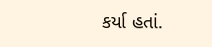કર્યા હતાં.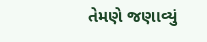તેમણે જણાવ્યું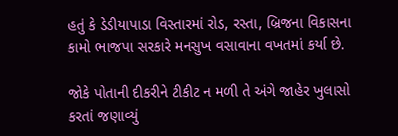હતું કે ડેડીયાપાડા વિસ્તારમાં રોડ, રસ્તા, બ્રિજના વિકાસના કામો ભાજપા સરકારે મનસુખ વસાવાના વખતમાં કર્યા છે.

જોકે પોતાની દીકરીને ટીકીટ ન મળી તે અંગે જાહેર ખુલાસો કરતાં જણાવ્યું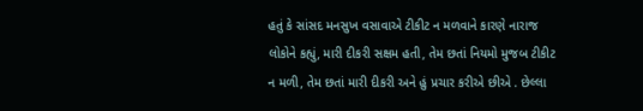હતું કે સાંસદ મનસુખ વસાવાએ ટીકીટ ન મળવાને કારણે નારાજ લોકોને કહ્યું, મારી દીકરી સક્ષમ હતી, તેમ છતાં નિયમો મુજબ ટીકીટ ન મળી, તેમ છતાં મારી દીકરી અને હું પ્રચાર કરીએ છીએ . છેલ્લા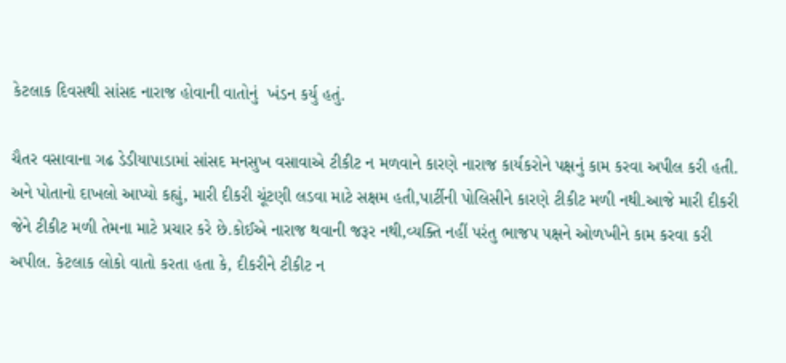કેટલાક દિવસથી સાંસદ નારાજ હોવાની વાતોનું  ખંડન કર્યુ હતું.

ચૈતર વસાવાના ગઢ ડેડીયાપાડામાં સાંસદ મનસુખ વસાવાએ ટીકીટ ન મળવાને કારણે નારાજ કાર્યકરોને પક્ષનું કામ કરવા અપીલ કરી હતી. અને પોતાનો દાખલો આપ્યો કહ્યું, મારી દીકરી ચૂંટણી લડવા માટે સક્ષમ હતી,પાર્ટીની પોલિસીને કારણે ટીકીટ મળી નથી.આજે મારી દીકરી જેને ટીકીટ મળી તેમના માટે પ્રચાર કરે છે.કોઈએ નારાજ થવાની જરૂર નથી,વ્યક્તિ નહીં પરંતુ ભાજપ પક્ષને ઓળખીને કામ કરવા કરી અપીલ. કેટલાક લોકો વાતો કરતા હતા કે, દીકરીને ટીકીટ ન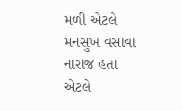મળી એટલે મનસુખ વસાવા નારાજ હતા એટલે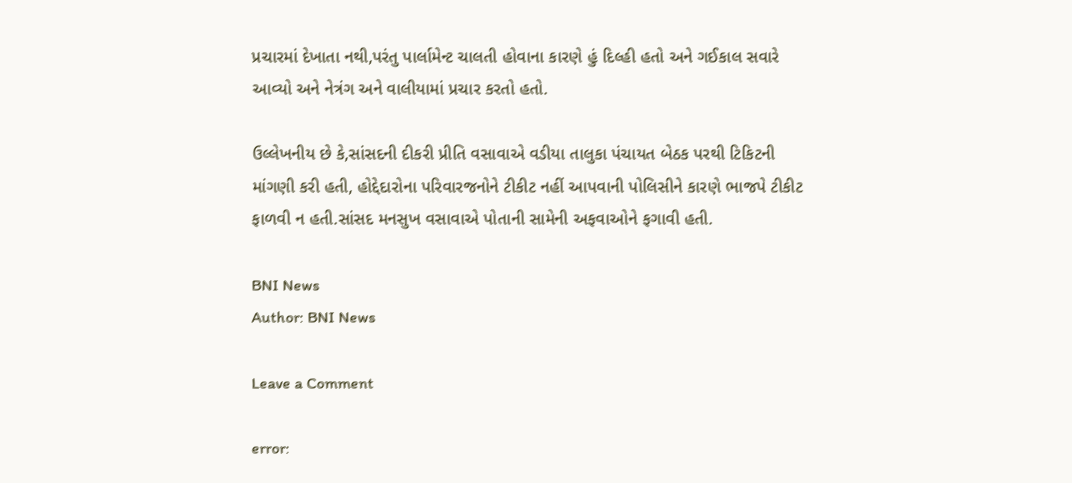પ્રચારમાં દેખાતા નથી,પરંતુ પાર્લામેન્ટ ચાલતી હોવાના કારણે હું દિલ્હી હતો અને ગઈકાલ સવારે આવ્યો અને નેત્રંગ અને વાલીયામાં પ્રચાર કરતો હતો.

ઉલ્લેખનીય છે કે,સાંસદની દીકરી પ્રીતિ વસાવાએ વડીયા તાલુકા પંચાયત બેઠક પરથી ટિકિટની માંગણી કરી હતી, હોદ્દેદારોના પરિવારજનોને ટીકીટ નહીં આપવાની પોલિસીને કારણે ભાજપે ટીકીટ ફાળવી ન હતી.સાંસદ મનસુખ વસાવાએ પોતાની સામેની અફવાઓને ફગાવી હતી.

BNI News
Author: BNI News

Leave a Comment

error: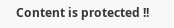Content is protected !!